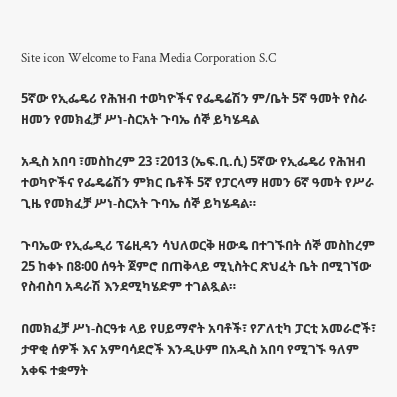Site icon Welcome to Fana Media Corporation S.C

5ኛው የኢፌዴሪ የሕዝብ ተወካዮችና የፌዴሬሽን ም/ቤት 5ኛ ዓመት የስራ ዘመን የመክፈቻ ሥነ-ስርአት ጉባኤ ሰኞ ይካሄዳል

አዲስ አበባ ፣መስከረም 23 ፣2013 (ኤፍ.ቢ.ሲ) 5ኛው የኢፌዴሪ የሕዝብ ተወካዮችና የፌዴሬሽን ምክር ቤቶች 5ኛ የፓርላማ ዘመን 6ኛ ዓመት የሥራ ጊዜ የመክፈቻ ሥነ-ስርአት ጉባኤ ሰኞ ይካሄዳል።

ጉባኤው የኢፌዲሪ ፕሬዚዳን ሳህለወርቅ ዘውዴ በተገኙበት ሰኞ መስከረም 25 ከቀኑ በ8፡00 ሰዓት ጀምሮ በጠቅላይ ሚኒስትር ጽህፈት ቤት በሚገኘው የስብስባ አዳራሽ እንደሚካሄድም ተገልጿል።

በመክፈቻ ሥነ-ስርዓቱ ላይ የሀይማኖት አባቶች፣ የፖለቲካ ፓርቲ አመራሮች፣ ታዋቂ ሰዎች እና አምባሳደሮች እንዲሁም በአዲስ አበባ የሚገኙ ዓለም አቀፍ ተቋማት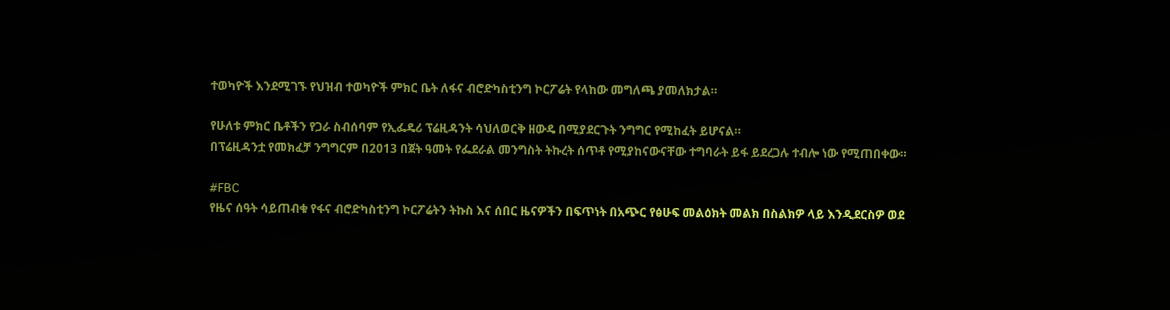ተወካዮች እንደሚገኙ የህዝብ ተወካዮች ምክር ቤት ለፋና ብሮድካስቲንግ ኮርፖሬት የላከው መግለጫ ያመለክታል።

የሁለቱ ምክር ቤቶችን የጋራ ስብሰባም የኢፌዴሪ ፕሬዚዳንት ሳህለወርቅ ዘውዴ በሚያደርጉት ንግግር የሚከፈት ይሆናል።
በፕሬዚዳንቷ የመክፈቻ ንግግርም በ2013 በጀት ዓመት የፌደራል መንግስት ትኩረት ሰጥቶ የሚያከናውናቸው ተግባራት ይፋ ይደረጋሉ ተብሎ ነው የሚጠበቀው።

#FBC
የዜና ሰዓት ሳይጠብቁ የፋና ብሮድካስቲንግ ኮርፖሬትን ትኩስ እና ሰበር ዜናዎችን በፍጥነት በአጭር የፅሁፍ መልዕክት መልክ በስልክዎ ላይ እንዲደርስዎ ወደ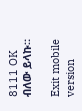8111 OK ብለው ይላኩ።

Exit mobile version